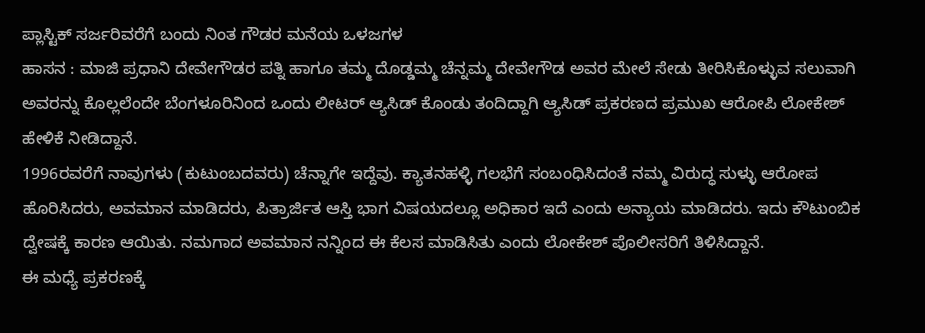ಪ್ಲಾಸ್ಟಿಕ್ ಸರ್ಜರಿವರೆಗೆ ಬಂದು ನಿಂತ ಗೌಡರ ಮನೆಯ ಒಳಜಗಳ
ಹಾಸನ : ಮಾಜಿ ಪ್ರಧಾನಿ ದೇವೇಗೌಡರ ಪತ್ನಿ ಹಾಗೂ ತಮ್ಮ ದೊಡ್ಡಮ್ಮ ಚೆನ್ನಮ್ಮ ದೇವೇಗೌಡ ಅವರ ಮೇಲೆ ಸೇಡು ತೀರಿಸಿಕೊಳ್ಳುವ ಸಲುವಾಗಿ ಅವರನ್ನು ಕೊಲ್ಲಲೆಂದೇ ಬೆಂಗಳೂರಿನಿಂದ ಒಂದು ಲೀಟರ್ ಆ್ಯಸಿಡ್ ಕೊಂಡು ತಂದಿದ್ದಾಗಿ ಆ್ಯಸಿಡ್ ಪ್ರಕರಣದ ಪ್ರಮುಖ ಆರೋಪಿ ಲೋಕೇಶ್ ಹೇಳಿಕೆ ನೀಡಿದ್ದಾನೆ.
1996ರವರೆಗೆ ನಾವುಗಳು (ಕುಟುಂಬದವರು) ಚೆನ್ನಾಗೇ ಇದ್ದೆವು. ಕ್ಯಾತನಹಳ್ಳಿ ಗಲಭೆಗೆ ಸಂಬಂಧಿಸಿದಂತೆ ನಮ್ಮ ವಿರುದ್ಧ ಸುಳ್ಳು ಆರೋಪ ಹೊರಿಸಿದರು, ಅವಮಾನ ಮಾಡಿದರು, ಪಿತ್ರಾರ್ಜಿತ ಆಸ್ತಿ ಭಾಗ ವಿಷಯದಲ್ಲೂ ಅಧಿಕಾರ ಇದೆ ಎಂದು ಅನ್ಯಾಯ ಮಾಡಿದರು. ಇದು ಕೌಟುಂಬಿಕ ದ್ವೇಷಕ್ಕೆ ಕಾರಣ ಆಯಿತು. ನಮಗಾದ ಅವಮಾನ ನನ್ನಿಂದ ಈ ಕೆಲಸ ಮಾಡಿಸಿತು ಎಂದು ಲೋಕೇಶ್ ಪೊಲೀಸರಿಗೆ ತಿಳಿಸಿದ್ದಾನೆ.
ಈ ಮಧ್ಯೆ ಪ್ರಕರಣಕ್ಕೆ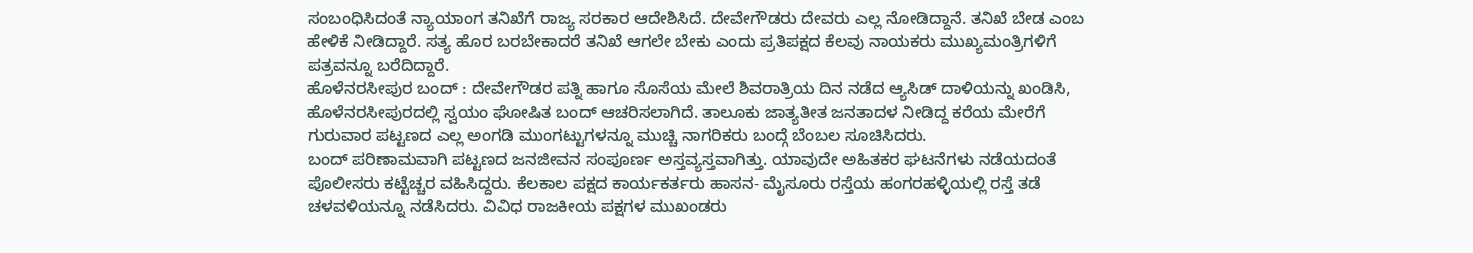ಸಂಬಂಧಿಸಿದಂತೆ ನ್ಯಾಯಾಂಗ ತನಿಖೆಗೆ ರಾಜ್ಯ ಸರಕಾರ ಆದೇಶಿಸಿದೆ. ದೇವೇಗೌಡರು ದೇವರು ಎಲ್ಲ ನೋಡಿದ್ದಾನೆ. ತನಿಖೆ ಬೇಡ ಎಂಬ ಹೇಳಿಕೆ ನೀಡಿದ್ದಾರೆ. ಸತ್ಯ ಹೊರ ಬರಬೇಕಾದರೆ ತನಿಖೆ ಆಗಲೇ ಬೇಕು ಎಂದು ಪ್ರತಿಪಕ್ಷದ ಕೆಲವು ನಾಯಕರು ಮುಖ್ಯಮಂತ್ರಿಗಳಿಗೆ ಪತ್ರವನ್ನೂ ಬರೆದಿದ್ದಾರೆ.
ಹೊಳೆನರಸೀಪುರ ಬಂದ್ : ದೇವೇಗೌಡರ ಪತ್ನಿ ಹಾಗೂ ಸೊಸೆಯ ಮೇಲೆ ಶಿವರಾತ್ರಿಯ ದಿನ ನಡೆದ ಆ್ಯಸಿಡ್ ದಾಳಿಯನ್ನು ಖಂಡಿಸಿ, ಹೊಳೆನರಸೀಪುರದಲ್ಲಿ ಸ್ವಯಂ ಘೋಷಿತ ಬಂದ್ ಆಚರಿಸಲಾಗಿದೆ. ತಾಲೂಕು ಜಾತ್ಯತೀತ ಜನತಾದಳ ನೀಡಿದ್ದ ಕರೆಯ ಮೇರೆಗೆ ಗುರುವಾರ ಪಟ್ಟಣದ ಎಲ್ಲ ಅಂಗಡಿ ಮುಂಗಟ್ಟುಗಳನ್ನೂ ಮುಚ್ಚಿ ನಾಗರಿಕರು ಬಂದ್ಗೆ ಬೆಂಬಲ ಸೂಚಿಸಿದರು.
ಬಂದ್ ಪರಿಣಾಮವಾಗಿ ಪಟ್ಟಣದ ಜನಜೀವನ ಸಂಪೂರ್ಣ ಅಸ್ತವ್ಯಸ್ತವಾಗಿತ್ತು. ಯಾವುದೇ ಅಹಿತಕರ ಘಟನೆಗಳು ನಡೆಯದಂತೆ ಪೊಲೀಸರು ಕಟ್ಟೆಚ್ಚರ ವಹಿಸಿದ್ದರು. ಕೆಲಕಾಲ ಪಕ್ಷದ ಕಾರ್ಯಕರ್ತರು ಹಾಸನ- ಮೈಸೂರು ರಸ್ತೆಯ ಹಂಗರಹಳ್ಳಿಯಲ್ಲಿ ರಸ್ತೆ ತಡೆ ಚಳವಳಿಯನ್ನೂ ನಡೆಸಿದರು. ವಿವಿಧ ರಾಜಕೀಯ ಪಕ್ಷಗಳ ಮುಖಂಡರು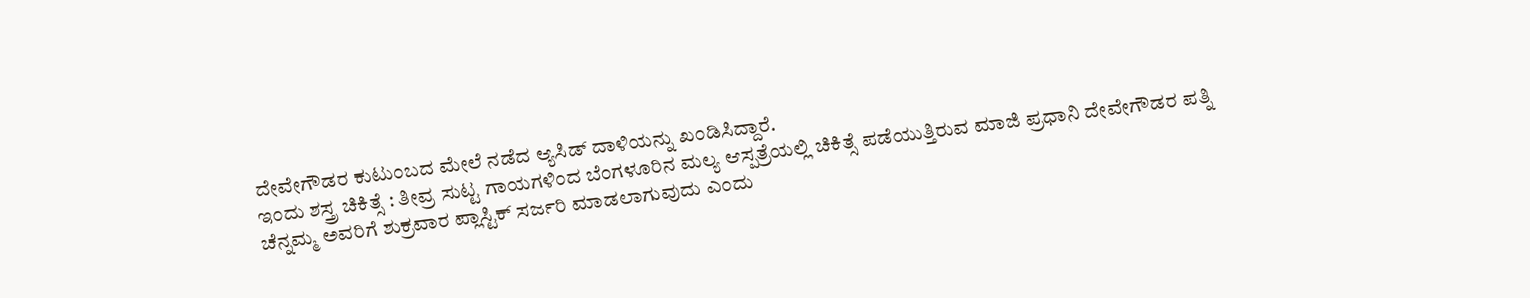ದೇವೇಗೌಡರ ಕುಟುಂಬದ ಮೇಲೆ ನಡೆದ ಆ್ಯಸಿಡ್ ದಾಳಿಯನ್ನು ಖಂಡಿಸಿದ್ದಾರೆ.
ಇಂದು ಶಸ್ತ್ರ ಚಿಕಿತ್ಸೆ : ತೀವ್ರ ಸುಟ್ಟ ಗಾಯಗಳಿಂದ ಬೆಂಗಳೂರಿನ ಮಲ್ಯ ಆಸ್ಪತ್ರೆಯಲ್ಲಿ ಚಿಕಿತ್ಸೆ ಪಡೆಯುತ್ತಿರುವ ಮಾಜಿ ಪ್ರಧಾನಿ ದೇವೇಗೌಡರ ಪತ್ನಿ ಚೆನ್ನಮ್ಮ ಅವರಿಗೆ ಶುಕ್ರವಾರ ಪ್ಲಾಸ್ಟಿಕ್ ಸರ್ಜರಿ ಮಾಡಲಾಗುವುದು ಎಂದು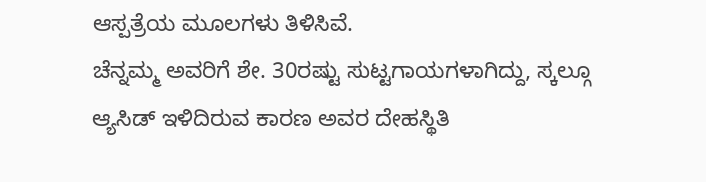ಆಸ್ಪತ್ರೆಯ ಮೂಲಗಳು ತಿಳಿಸಿವೆ.
ಚೆನ್ನಮ್ಮ ಅವರಿಗೆ ಶೇ. 30ರಷ್ಟು ಸುಟ್ಟಗಾಯಗಳಾಗಿದ್ದು, ಸ್ಕಲ್ಗೂ ಆ್ಯಸಿಡ್ ಇಳಿದಿರುವ ಕಾರಣ ಅವರ ದೇಹಸ್ಥಿತಿ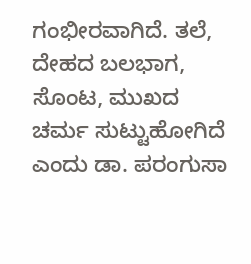ಗಂಭೀರವಾಗಿದೆ. ತಲೆ, ದೇಹದ ಬಲಭಾಗ, ಸೊಂಟ, ಮುಖದ ಚರ್ಮ ಸುಟ್ಟುಹೋಗಿದೆ ಎಂದು ಡಾ. ಪರಂಗುಸಾ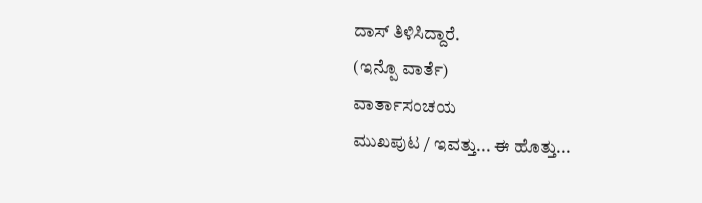ದಾಸ್ ತಿಳಿಸಿದ್ದಾರೆ.
(ಇನ್ಪೊ ವಾರ್ತೆ)
ವಾರ್ತಾಸಂಚಯ
ಮುಖಪುಟ / ಇವತ್ತು... ಈ ಹೊತ್ತು...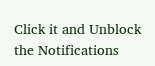Click it and Unblock the Notifications